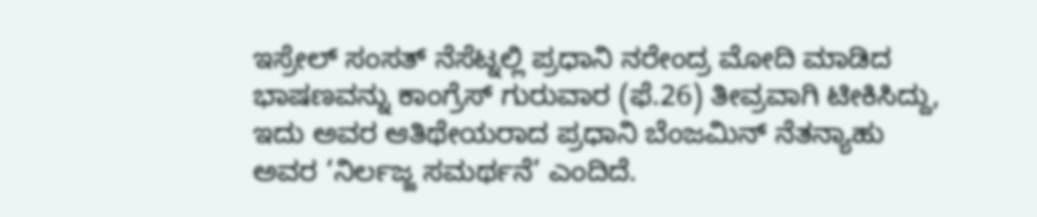ಇಸ್ರೇಲ್ ಸಂಸತ್ ನೆಸೆಟ್ನಲ್ಲಿ ಪ್ರಧಾನಿ ನರೇಂದ್ರ ಮೋದಿ ಮಾಡಿದ ಭಾಷಣವನ್ನು ಕಾಂಗ್ರೆಸ್ ಗುರುವಾರ (ಫೆ.26) ತೀವ್ರವಾಗಿ ಟೀಕಿಸಿದ್ದು, ಇದು ಅವರ ಆತಿಥೇಯರಾದ ಪ್ರಧಾನಿ ಬೆಂಜಮಿನ್ ನೆತನ್ಯಾಹು ಅವರ ‘ನಿರ್ಲಜ್ಜ ಸಮರ್ಥನೆ’ ಎಂದಿದೆ.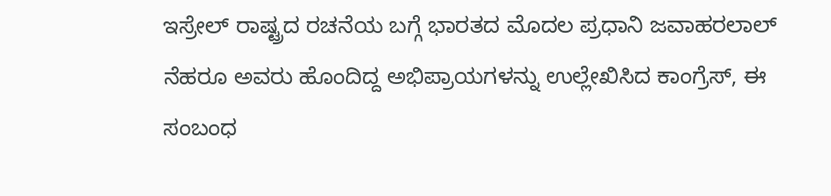ಇಸ್ರೇಲ್ ರಾಷ್ಟ್ರದ ರಚನೆಯ ಬಗ್ಗೆ ಭಾರತದ ಮೊದಲ ಪ್ರಧಾನಿ ಜವಾಹರಲಾಲ್ ನೆಹರೂ ಅವರು ಹೊಂದಿದ್ದ ಅಭಿಪ್ರಾಯಗಳನ್ನು ಉಲ್ಲೇಖಿಸಿದ ಕಾಂಗ್ರೆಸ್, ಈ ಸಂಬಂಧ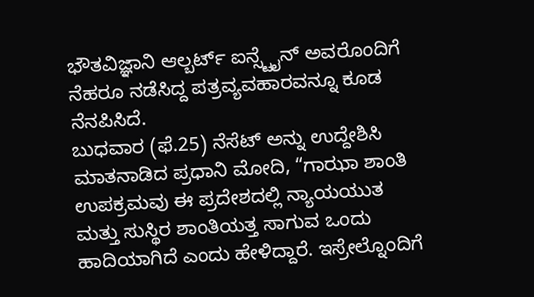ಭೌತವಿಜ್ಞಾನಿ ಆಲ್ಬರ್ಟ್ ಐನ್ಸ್ಟೈನ್ ಅವರೊಂದಿಗೆ ನೆಹರೂ ನಡೆಸಿದ್ದ ಪತ್ರವ್ಯವಹಾರವನ್ನೂ ಕೂಡ ನೆನಪಿಸಿದೆ.
ಬುಧವಾರ (ಫೆ.25) ನೆಸೆಟ್ ಅನ್ನು ಉದ್ದೇಶಿಸಿ ಮಾತನಾಡಿದ ಪ್ರಧಾನಿ ಮೋದಿ, “ಗಾಝಾ ಶಾಂತಿ ಉಪಕ್ರಮವು ಈ ಪ್ರದೇಶದಲ್ಲಿ ನ್ಯಾಯಯುತ ಮತ್ತು ಸುಸ್ಥಿರ ಶಾಂತಿಯತ್ತ ಸಾಗುವ ಒಂದು ಹಾದಿಯಾಗಿದೆ ಎಂದು ಹೇಳಿದ್ದಾರೆ. ಇಸ್ರೇಲ್ನೊಂದಿಗೆ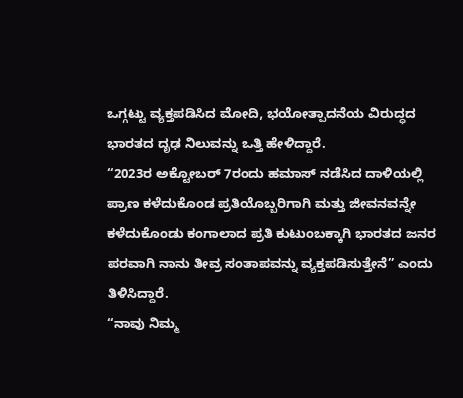ಒಗ್ಗಟ್ಟು ವ್ಯಕ್ತಪಡಿಸಿದ ಮೋದಿ, ಭಯೋತ್ಪಾದನೆಯ ವಿರುದ್ಧದ ಭಾರತದ ದೃಢ ನಿಲುವನ್ನು ಒತ್ತಿ ಹೇಳಿದ್ದಾರೆ.
“2023ರ ಅಕ್ಟೋಬರ್ 7ರಂದು ಹಮಾಸ್ ನಡೆಸಿದ ದಾಳಿಯಲ್ಲಿ ಪ್ರಾಣ ಕಳೆದುಕೊಂಡ ಪ್ರತಿಯೊಬ್ಬರಿಗಾಗಿ ಮತ್ತು ಜೀವನವನ್ನೇ ಕಳೆದುಕೊಂಡು ಕಂಗಾಲಾದ ಪ್ರತಿ ಕುಟುಂಬಕ್ಕಾಗಿ ಭಾರತದ ಜನರ ಪರವಾಗಿ ನಾನು ತೀವ್ರ ಸಂತಾಪವನ್ನು ವ್ಯಕ್ತಪಡಿಸುತ್ತೇನೆ” ಎಂದು ತಿಳಿಸಿದ್ದಾರೆ.
“ನಾವು ನಿಮ್ಮ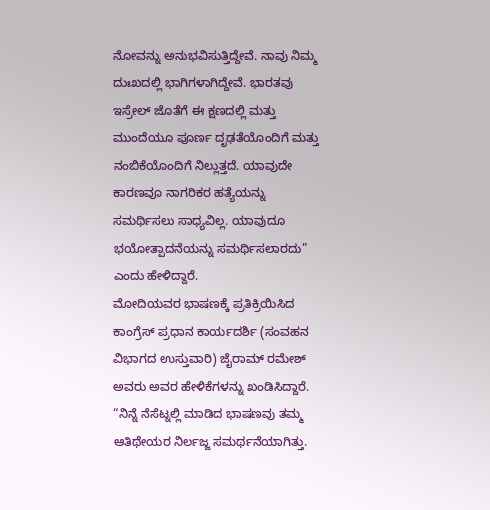ನೋವನ್ನು ಅನುಭವಿಸುತ್ತಿದ್ದೇವೆ. ನಾವು ನಿಮ್ಮ ದುಃಖದಲ್ಲಿ ಭಾಗಿಗಳಾಗಿದ್ದೇವೆ. ಭಾರತವು ಇಸ್ರೇಲ್ ಜೊತೆಗೆ ಈ ಕ್ಷಣದಲ್ಲಿ ಮತ್ತು ಮುಂದೆಯೂ ಪೂರ್ಣ ದೃಢತೆಯೊಂದಿಗೆ ಮತ್ತು ನಂಬಿಕೆಯೊಂದಿಗೆ ನಿಲ್ಲುತ್ತದೆ. ಯಾವುದೇ ಕಾರಣವೂ ನಾಗರಿಕರ ಹತ್ಯೆಯನ್ನು ಸಮರ್ಥಿಸಲು ಸಾಧ್ಯವಿಲ್ಲ. ಯಾವುದೂ ಭಯೋತ್ಪಾದನೆಯನ್ನು ಸಮರ್ಥಿಸಲಾರದು” ಎಂದು ಹೇಳಿದ್ದಾರೆ.
ಮೋದಿಯವರ ಭಾಷಣಕ್ಕೆ ಪ್ರತಿಕ್ರಿಯಿಸಿದ ಕಾಂಗ್ರೆಸ್ ಪ್ರಧಾನ ಕಾರ್ಯದರ್ಶಿ (ಸಂವಹನ ವಿಭಾಗದ ಉಸ್ತುವಾರಿ) ಜೈರಾಮ್ ರಮೇಶ್ ಅವರು ಅವರ ಹೇಳಿಕೆಗಳನ್ನು ಖಂಡಿಸಿದ್ದಾರೆ.
“ನಿನ್ನೆ ನೆಸೆಟ್ನಲ್ಲಿ ಮಾಡಿದ ಭಾಷಣವು ತಮ್ಮ ಆತಿಥೇಯರ ನಿರ್ಲಜ್ಜ ಸಮರ್ಥನೆಯಾಗಿತ್ತು.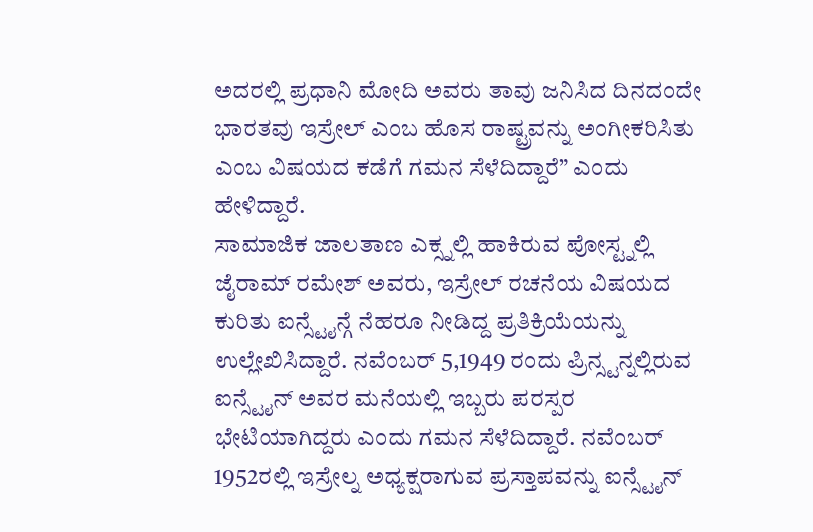ಅದರಲ್ಲಿ ಪ್ರಧಾನಿ ಮೋದಿ ಅವರು ತಾವು ಜನಿಸಿದ ದಿನದಂದೇ ಭಾರತವು ಇಸ್ರೇಲ್ ಎಂಬ ಹೊಸ ರಾಷ್ಟ್ರವನ್ನು ಅಂಗೀಕರಿಸಿತು ಎಂಬ ವಿಷಯದ ಕಡೆಗೆ ಗಮನ ಸೆಳೆದಿದ್ದಾರೆ” ಎಂದು ಹೇಳಿದ್ದಾರೆ.
ಸಾಮಾಜಿಕ ಜಾಲತಾಣ ಎಕ್ಸ್ನಲ್ಲಿ ಹಾಕಿರುವ ಪೋಸ್ಟ್ನಲ್ಲಿ ಜೈರಾಮ್ ರಮೇಶ್ ಅವರು, ಇಸ್ರೇಲ್ ರಚನೆಯ ವಿಷಯದ ಕುರಿತು ಐನ್ಸ್ಟೈನ್ಗೆ ನೆಹರೂ ನೀಡಿದ್ದ ಪ್ರತಿಕ್ರಿಯೆಯನ್ನು ಉಲ್ಲೇಖಿಸಿದ್ದಾರೆ. ನವೆಂಬರ್ 5,1949 ರಂದು ಪ್ರಿನ್ಸ್ಟನ್ನಲ್ಲಿರುವ ಐನ್ಸ್ಟೈನ್ ಅವರ ಮನೆಯಲ್ಲಿ ಇಬ್ಬರು ಪರಸ್ಪರ ಭೇಟಿಯಾಗಿದ್ದರು ಎಂದು ಗಮನ ಸೆಳೆದಿದ್ದಾರೆ. ನವೆಂಬರ್ 1952ರಲ್ಲಿ ಇಸ್ರೇಲ್ನ ಅಧ್ಯಕ್ಷರಾಗುವ ಪ್ರಸ್ತಾಪವನ್ನು ಐನ್ಸ್ಟೈನ್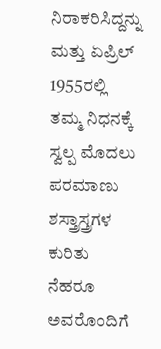ನಿರಾಕರಿಸಿದ್ದನ್ನು ಮತ್ತು ಏಪ್ರಿಲ್ 1955ರಲ್ಲಿ ತಮ್ಮ ನಿಧನಕ್ಕೆ ಸ್ವಲ್ಪ ಮೊದಲು ಪರಮಾಣು ಶಸ್ತ್ರಾಸ್ತ್ರಗಳ ಕುರಿತು ನೆಹರೂ ಅವರೊಂದಿಗೆ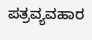ಪತ್ರವ್ಯವಹಾರ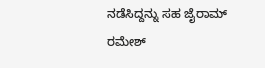ನಡೆಸಿದ್ದನ್ನು ಸಹ ಜೈರಾಮ್ ರಮೇಶ್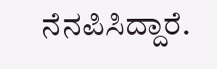ನೆನಪಿಸಿದ್ದಾರೆ.